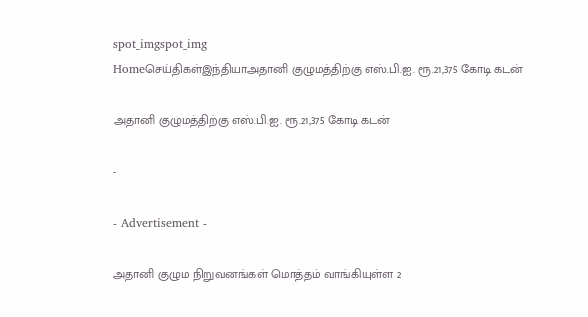spot_imgspot_img
Homeசெய்திகள்இந்தியாஅதானி குழுமத்திற்கு எஸ்.பி.ஐ. ரூ.21,375 கோடி கடன்

அதானி குழுமத்திற்கு எஸ்.பி.ஐ. ரூ.21,375 கோடி கடன்

-

- Advertisement -

அதானி குழும நிறுவனங்கள் மொத்தம் வாங்கியுள்ள 2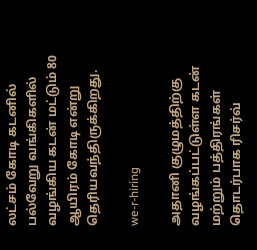லட்சம் கோடி கடனில் பல்வேறு வங்கிகளில் வழங்கிய கடன் மட்டும் 80 ஆயிரம் கோடி என்று தெரியவந்திருக்கிறது.

we-r-hiring

அதானி குழுமத்திற்கு வழங்கப்பட்டுள்ள கடன் மற்றும் பத்திரங்கள் தொடர்பாக ரிசர்வ்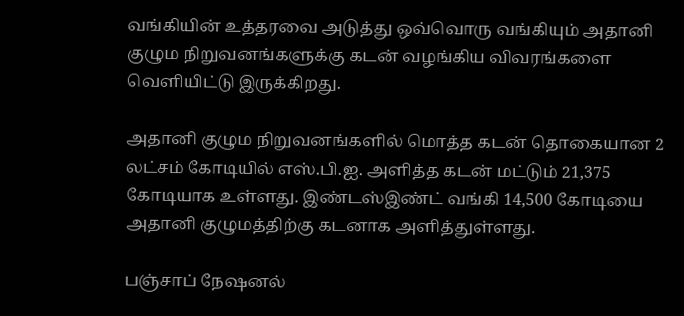வங்கியின் உத்தரவை அடுத்து ஒவ்வொரு வங்கியும் அதானி குழும நிறுவனங்களுக்கு கடன் வழங்கிய விவரங்களை வெளியிட்டு இருக்கிறது.

அதானி குழும நிறுவனங்களில் மொத்த கடன் தொகையான 2 லட்சம் கோடியில் எஸ்.பி.ஐ. அளித்த கடன் மட்டும் 21,375 கோடியாக உள்ளது. இண்டஸ்இண்ட் வங்கி 14,500 கோடியை அதானி குழுமத்திற்கு கடனாக அளித்துள்ளது.

பஞ்சாப் நேஷனல்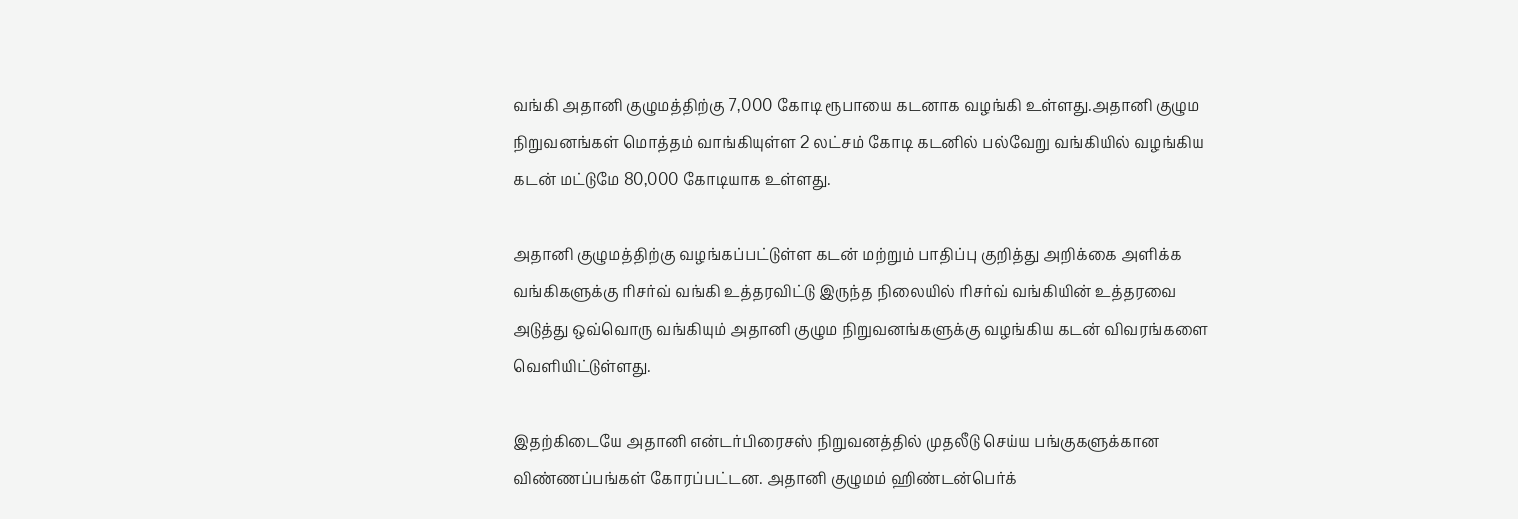வங்கி அதானி குழுமத்திற்கு 7,000 கோடி ரூபாயை கடனாக வழங்கி உள்ளது.அதானி குழும நிறுவனங்கள் மொத்தம் வாங்கியுள்ள 2 லட்சம் கோடி கடனில் பல்வேறு வங்கியில் வழங்கிய கடன் மட்டுமே 80,000 கோடியாக உள்ளது.

அதானி குழுமத்திற்கு வழங்கப்பட்டுள்ள கடன் மற்றும் பாதிப்பு குறித்து அறிக்கை அளிக்க வங்கிகளுக்கு ரிசர்வ் வங்கி உத்தரவிட்டு இருந்த நிலையில் ரிசர்வ் வங்கியின் உத்தரவை அடுத்து ஒவ்வொரு வங்கியும் அதானி குழும நிறுவனங்களுக்கு வழங்கிய கடன் விவரங்களை வெளியிட்டுள்ளது.

இதற்கிடையே அதானி என்டர்பிரைசஸ் நிறுவனத்தில் முதலீடு செய்ய பங்குகளுக்கான விண்ணப்பங்கள் கோரப்பட்டன. அதானி குழுமம் ஹிண்டன்பெர்க்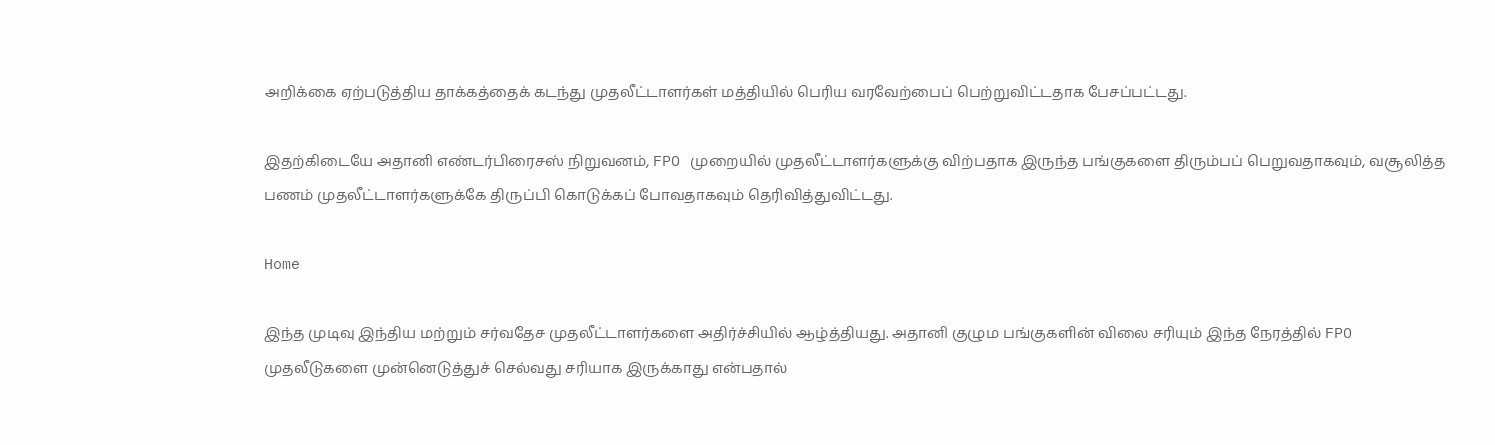அறிக்கை ஏற்படுத்திய தாக்கத்தைக் கடந்து முதலீட்டாளர்கள் மத்தியில் பெரிய வரவேற்பைப் பெற்றுவிட்டதாக பேசப்பட்டது.

இதற்கிடையே அதானி எண்டர்பிரைசஸ் நிறுவனம், FPO முறையில் முதலீட்டாளர்களுக்கு விற்பதாக இருந்த பங்குகளை திரும்பப் பெறுவதாகவும், வசூலித்த பணம் முதலீட்டாளர்களுக்கே திருப்பி கொடுக்கப் போவதாகவும் தெரிவித்துவிட்டது.

Home

இந்த முடிவு இந்திய மற்றும் சர்வதேச முதலீட்டாளர்களை அதிர்ச்சியில் ஆழ்த்தியது. அதானி குழும பங்குகளின் விலை சரியும் இந்த நேரத்தில் FPO முதலீடுகளை முன்னெடுத்துச் செல்வது சரியாக இருக்காது என்பதால்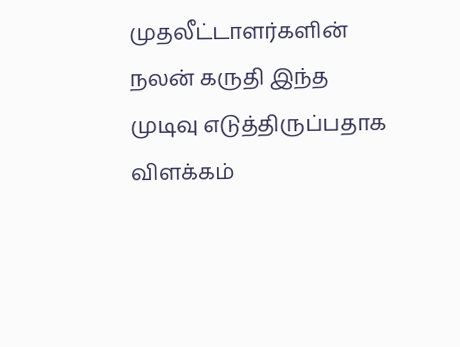முதலீட்டாளர்களின் நலன் கருதி இந்த முடிவு எடுத்திருப்பதாக விளக்கம்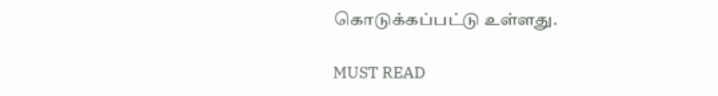கொடுக்கப்பட்டு உள்ளது.

MUST READ